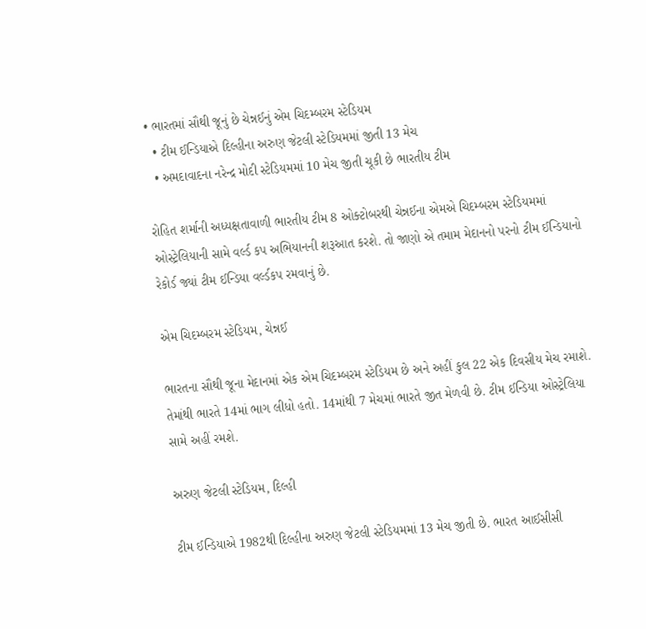• ભારતમાં સૌથી જૂનું છે ચેન્નઈનું એમ ચિદમ્બરમ સ્ટેડિયમ
  • ટીમ ઈન્ડિયાએ દિલ્હીના અરુણ જેટલી સ્ટેડિયમમાં જીતી 13 મેચ
  • અમદાવાદના નરેન્દ્ર મોદી સ્ટેડિયમમાં 10 મેચ જીતી ચૂકી છે ભારતીય ટીમ

રોહિત શર્માની અધ્યક્ષતાવાળી ભારતીય ટીમ 8 ઓક્ટોબરથી ચેન્નઈના એમએ ચિદમ્બરમ સ્ટેડિયમમાં ઓસ્ટ્રેલિયાની સામે વર્લ્ડ કપ અભિયાનની શરૂઆત કરશે. તો જાણો એ તમામ મેદાનનો પરનો ટીમ ઈન્ડિયાનો રેકોર્ડ જ્યાં ટીમ ઈન્ડિયા વર્લ્ડકપ રમવાનું છે.

એમ ચિદમ્બરમ સ્ટેડિયમ, ચેન્નઈ

ભારતના સૌથી જૂના મેદાનમાં એક એમ ચિદમ્બરમ સ્ટેડિયમ છે અને અહીં કુલ 22 એક દિવસીય મેચ રમાશે. તેમાંથી ભારતે 14માં ભાગ લીધો હતો. 14માંથી 7 મેચમાં ભારતે જીત મેળવી છે. ટીમ ઈન્ડિયા ઓસ્ટ્રેલિયા સામે અહીં રમશે.

અરુણ જેટલી સ્ટેડિયમ, દિલ્હી

ટીમ ઈન્ડિયાએ 1982થી દિલ્હીના અરુણ જેટલી સ્ટેડિયમમાં 13 મેચ જીતી છે. ભારત આઈસીસી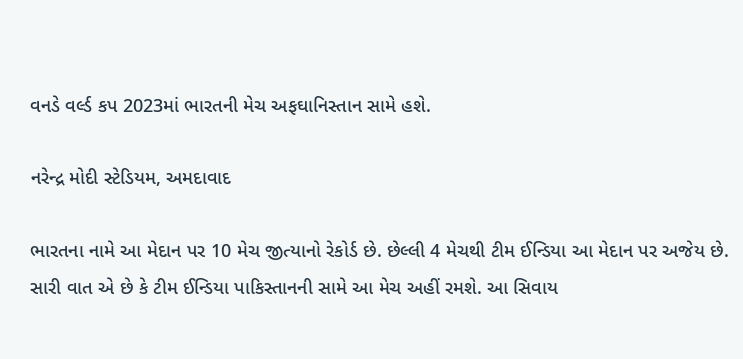વનડે વર્લ્ડ કપ 2023માં ભારતની મેચ અફઘાનિસ્તાન સામે હશે.

નરેન્દ્ર મોદી સ્ટેડિયમ, અમદાવાદ

ભારતના નામે આ મેદાન પર 10 મેચ જીત્યાનો રેકોર્ડ છે. છેલ્લી 4 મેચથી ટીમ ઈન્ડિયા આ મેદાન પર અજેય છે. સારી વાત એ છે કે ટીમ ઈન્ડિયા પાકિસ્તાનની સામે આ મેચ અહીં રમશે. આ સિવાય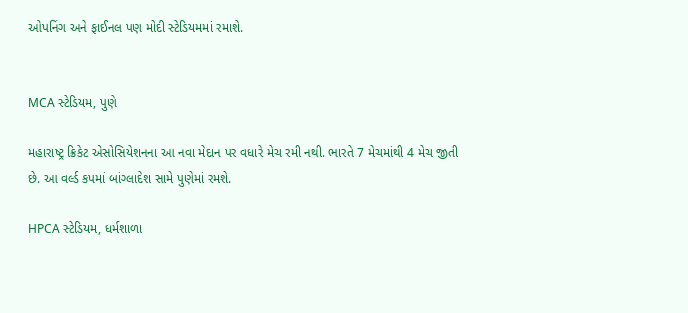ઓપનિંગ અને ફાઈનલ પણ મોદી સ્ટેડિયમમાં રમાશે.


MCA સ્ટેડિયમ, પુણે

મહારાષ્ટ્ર ક્રિકેટ એસોસિયેશનના આ નવા મેદાન પર વધારે મેચ રમી નથી. ભારતે 7 મેચમાંથી 4 મેચ જીતી છે. આ વર્લ્ડ કપમાં બાંગ્લાદેશ સામે પુણેમાં રમશે.

HPCA સ્ટેડિયમ, ધર્મશાળા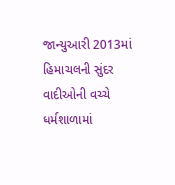જાન્યુઆરી 2013માં હિમાચલની સુંદર વાદીઓની વચ્ચે ધર્મશાળામાં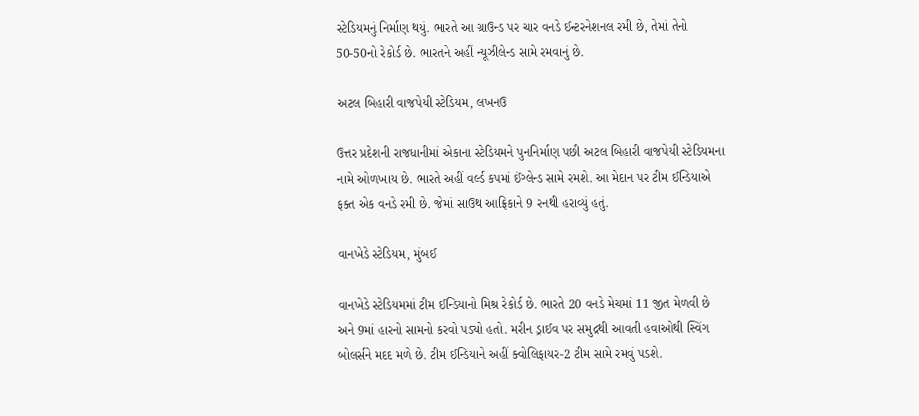સ્ટેડિયમનું નિર્માણ થયું. ભારતે આ ગ્રાઉન્ડ પર ચાર વનડે ઈન્ટરનેશનલ રમી છે, તેમાં તેનો 50-50નો રેકોર્ડ છે. ભારતને અહીં ન્યૂઝીલેન્ડ સામે રમવાનું છે.

અટલ બિહારી વાજપેયી સ્ટેડિયમ, લખનઉ

ઉત્તર પ્રદેશની રાજધાનીમાં એકાના સ્ટેડિયમને પુનનિર્માણ પછી અટલ બિહારી વાજપેયી સ્ટેડિયમના નામે ઓળખાય છે. ભારતે અહીં વર્લ્ડ કપમાં ઈંગ્લેન્ડ સામે રમશે. આ મેદાન પર ટીમ ઈન્ડિયાએ ફક્ત એક વનડે રમી છે. જેમાં સાઉથ આફ્રિકાને 9 રનથી હરાવ્યું હતું.

વાનખેડે સ્ટેડિયમ, મુંબઈ

વાનખેડે સ્ટેડિયમમાં ટીમ ઈન્ડિયાનો મિશ્ર રેકોર્ડ છે. ભારતે 20 વનડે મેચમાં 11 જીત મેળવી છે અને 9માં હારનો સામનો કરવો પડ્યો હતો. મરીન ડ્રાઈવ પર સમુદ્રથી આવતી હવાઓથી સ્વિંગ બોલર્સને મદદ મળે છે. ટીમ ઈન્ડિયાને અહીં ક્વોલિફાયર-2 ટીમ સામે રમવું પડશે.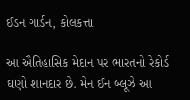ઈડન ગાર્ડન, કોલકત્તા

આ ઐતિહાસિક મેદાન પર ભારતનો રેકોર્ડ ઘણો શાનદાર છે. મેન ઈન બ્લૂઝે આ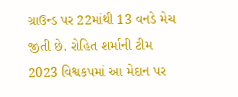ગ્રાઉન્ડ પર 22માંથી 13 વનડે મેચ જીતી છે. રોહિત શર્માની ટીમ 2023 વિશ્વકપમાં આ મેદાન પર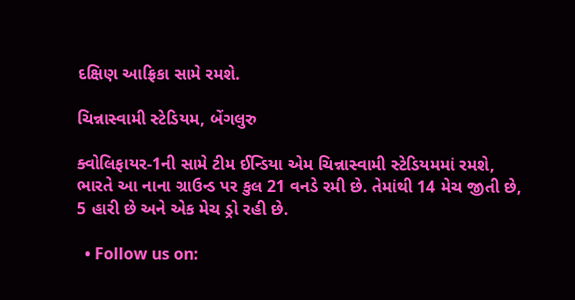દક્ષિણ આફ્રિકા સામે રમશે.

ચિન્નાસ્વામી સ્ટેડિયમ, બેંગલુરુ

ક્વોલિફાયર-1ની સામે ટીમ ઈન્ડિયા એમ ચિન્નાસ્વામી સ્ટેડિયમમાં રમશે, ભારતે આ નાના ગ્રાઉન્ડ પર કુલ 21 વનડે રમી છે. તેમાંથી 14 મેચ જીતી છે, 5 હારી છે અને એક મેચ ડ્રો રહી છે.

  • Follow us on: